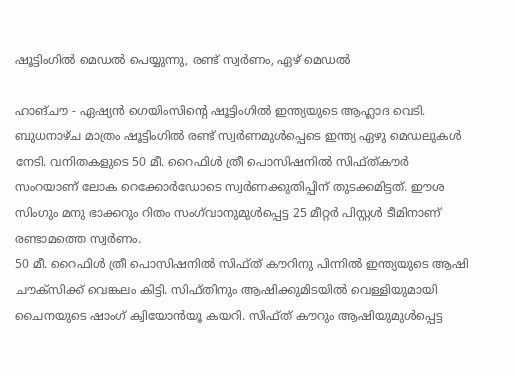ഷൂട്ടിംഗില്‍ മെഡല്‍ പെയ്യുന്നു, രണ്ട് സ്വര്‍ണം, ഏഴ് മെഡല്‍

ഹാങ്ചൗ - ഏഷ്യന്‍ ഗെയിംസിന്റെ ഷൂട്ടിംഗില്‍ ഇന്ത്യയുടെ ആഹ്ലാദ വെടി. ബുധനാഴ്ച മാത്രം ഷൂട്ടിംഗില്‍ രണ്ട് സ്വര്‍ണമുള്‍പ്പെടെ ഇന്ത്യ ഏഴു മെഡലുകള്‍ നേടി. വനിതകളുടെ 50 മീ. റൈഫിള്‍ ത്രീ പൊസിഷനില്‍ സിഫ്ത്കൗര്‍ സംറയാണ് ലോക റെക്കോര്‍ഡോടെ സ്വര്‍ണക്കുതിപ്പിന് തുടക്കമിട്ടത്. ഈശ സിംഗും മനു ഭാക്കറും റിതം സംഗ്‌വാനുമുള്‍പ്പെട്ട 25 മീറ്റര്‍ പിസ്റ്റള്‍ ടീമിനാണ് രണ്ടാമത്തെ സ്വര്‍ണം.
50 മീ. റൈഫിള്‍ ത്രീ പൊസിഷനില്‍ സിഫ്ത് കൗറിനു പിന്നില്‍ ഇന്ത്യയുടെ ആഷി ചൗക്‌സിക്ക് വെങ്കലം കിട്ടി. സിഫ്തിനും ആഷിക്കുമിടയില്‍ വെള്ളിയുമായി ചൈനയുടെ ഷാംഗ് ക്വിയോന്‍യൂ കയറി. സിഫ്ത് കൗറും ആഷിയുമുള്‍പ്പെട്ട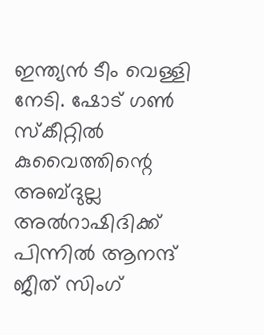ഇന്ത്യന്‍ ടീം വെള്ളി നേടി. ഷോട് ഗണ്‍ സ്‌കീറ്റില്‍ കുവൈത്തിന്റെ അബ്ദുല്ല അല്‍റാഷിദിക്ക് പിന്നില്‍ ആനന്ദ് ജീത് സിംഗ്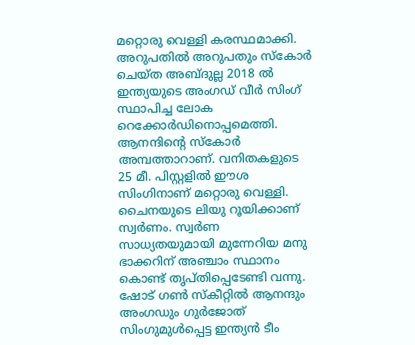മറ്റൊരു വെള്ളി കരസ്ഥമാക്കി. അറുപതില്‍ അറുപതും സ്‌കോര്‍ ചെയ്ത അബ്ദുല്ല 2018 ല്‍ ഇന്ത്യയുടെ അംഗഡ് വീര്‍ സിംഗ് സ്ഥാപിച്ച ലോക റെക്കോര്‍ഡിനൊപ്പമെത്തി. ആനന്ദിന്റെ സ്‌കോര്‍ അമ്പത്താറാണ്. വനിതകളുടെ 25 മീ. പിസ്റ്റളില്‍ ഈശ സിംഗിനാണ് മറ്റൊരു വെള്ളി. ചൈനയുടെ ലിയു റൂയിക്കാണ് സ്വര്‍ണം. സ്വര്‍ണ സാധ്യതയുമായി മുന്നേറിയ മനു ഭാക്കറിന് അഞ്ചാം സ്ഥാനം കൊണ്ട് തൃപ്തിപ്പെടേണ്ടി വന്നു.
ഷോട് ഗണ്‍ സ്‌കീറ്റില്‍ ആനന്ദും അംഗഡും ഗുര്‍ജോത് സിംഗുമുള്‍പ്പെട്ട ഇന്ത്യന്‍ ടീം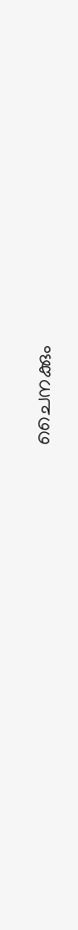ചൈനക്കും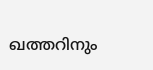ഖത്തറിനും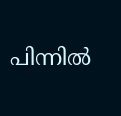പിന്നില്‍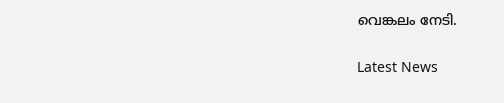വെങ്കലം നേടി.

Latest News